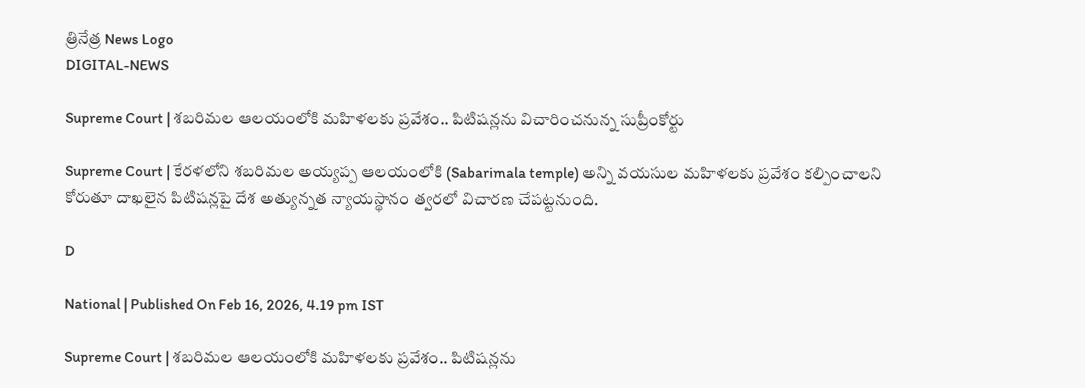త్రినేత్ర News Logo
DIGITAL-NEWS

Supreme Court | శ‌బ‌రిమ‌ల ఆల‌యంలోకి మ‌హిళ‌ల‌కు ప్ర‌వేశం.. పిటిష‌న్ల‌ను విచారించ‌నున్న సుప్రీంకోర్టు

Supreme Court | కేర‌ళ‌లోని శ‌బ‌రిమ‌ల అయ్య‌ప్ప ఆల‌యంలోకి (Sabarimala temple) అన్ని వయసుల మహిళలకు ప్ర‌వేశం క‌ల్పించాల‌ని కోరుతూ దాఖ‌లైన పిటిష‌న్ల‌పై దేశ అత్యున్న‌త న్యాయ‌స్థానం త్వ‌ర‌లో విచార‌ణ చేప‌ట్ట‌నుంది.

D

National | Published On Feb 16, 2026, 4.19 pm IST

Supreme Court | శ‌బ‌రిమ‌ల ఆల‌యంలోకి మ‌హిళ‌ల‌కు ప్ర‌వేశం.. పిటిష‌న్ల‌ను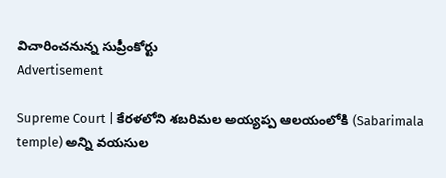విచారించ‌నున్న సుప్రీంకోర్టు
Advertisement

Supreme Court | కేర‌ళ‌లోని శ‌బ‌రిమ‌ల అయ్య‌ప్ప ఆల‌యంలోకి (Sabarimala temple) అన్ని వయసుల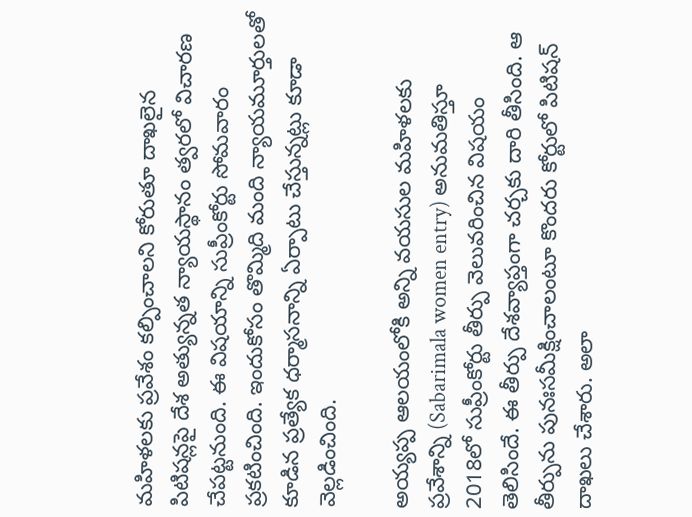మహిళలకు ప్ర‌వేశం క‌ల్పించాల‌ని కోరుతూ దాఖ‌లైన పిటిష‌న్ల‌పై దేశ అత్యున్న‌త న్యాయ‌స్థానం త్వ‌ర‌లో విచార‌ణ చేప‌ట్ట‌నుంది. ఈ విష‌యాన్ని సుప్రీంకోర్టు సోమ‌వారం ప్ర‌క‌టించింది. ఇందుకోసం తొమ్మిది మంది న్యాయమూర్తులతో కూడిన ప్రత్యేక ధర్మాసనాన్ని ఏర్పాటు చేస్తున్నట్లు కూడా వెల్లడించింది.

అయ్యప్ప ఆలయంలోకి అన్ని వయసుల మహిళలకు ప్రవేశాన్ని (Sabarimala women entry) అనుమతిస్తూ 2018లో సుప్రీంకోర్టు తీర్పు వెలువ‌రించిన విష‌యం తెలిసిందే. ఈ తీర్పు దేశవ్యాప్తంగా చర్చకు దారి తీసింది. ఆ తీర్పును పునఃసమీక్షించాలంటూ కొంద‌రు కోర్టులో పిటిష‌న్ దాఖ‌లు చేశారు. అలా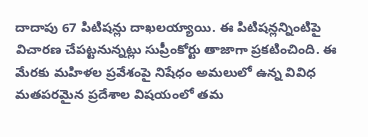దాదాపు 67 పిటిష‌న్లు దాఖ‌ల‌య్యాయి. ఈ పిటిష‌న్ల‌న్నింటిపై విచార‌ణ చేప‌ట్ట‌నున్న‌ట్లు సుప్రీంకోర్టు తాజాగా ప్ర‌క‌టించింది. ఈ మేర‌కు మహిళల ప్రవేశంపై నిషేధం అమలులో ఉన్న వివిధ మతపరమైన ప్రదేశాల విషయంలో తమ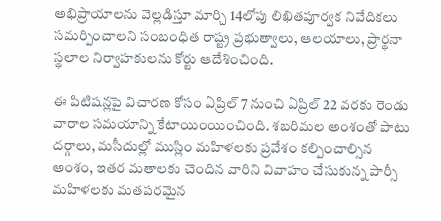అభిప్రాయాలను వెల్లడిస్తూ మార్చి 14లోపు లిఖితపూర్వక నివేదికలు సమర్పించాలని సంబంధిత రాష్ట్ర ప్రభుత్వాలు, ఆలయాలు, ప్రార్థనా స్థలాల నిర్వాహకులను కోర్టు ఆదేశించింది.

ఈ పిటిషన్లపై విచారణ కోసం ఏప్రిల్‌ 7 నుంచి ఏప్రిల్‌ 22 వరకు రెండు వారాల సమయాన్ని కేటాయింయించింది. శబరిమల అంశంతో పాటు దర్గాలు, మసీదుల్లో ముస్లిం మహిళలకు ప్రవేశం కల్పించాల్సిన అంశం, ఇతర మతాలకు చెందిన వారిని వివాహం చేసుకున్న పార్సీ మహిళలకు మతపరమైన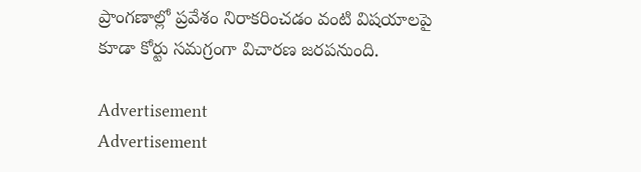ప్రాంగణాల్లో ప్రవేశం నిరాకరించడం వంటి విషయాలపై కూడా కోర్టు సమగ్రంగా విచారణ జరపనుంది.

Advertisement
Advertisement